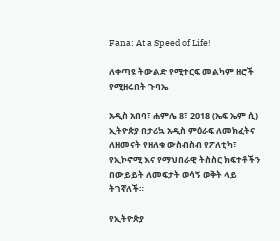Fana: At a Speed of Life!

ለቀጣዩ ትውልድ የሚተርፍ መልካም ዘሮች የሚዘሩበት ጉባኤ

አዲስ አበባ፣ ሐምሌ 8፣ 2018 (ኤፍ ኤም ሲ) ኢትዮጵያ በታሪኳ አዲስ ምዕራፍ ለመክፈትና ለዘመናት የዘለቁ ውስብስብ የፖለቲካ፣ የኢኮኖሚ እና የማህበራዊ ትስስር ክፍተቶችን በውይይት ለመፍታት ወሳኝ ወቅት ላይ ትገኛለች።

የኢትዮጵያ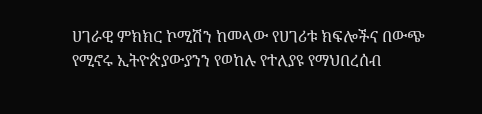ሀገራዊ ምክክር ኮሚሽን ከመላው የሀገሪቱ ክፍሎችና በውጭ የሚኖሩ ኢትዮጵያውያንን የወከሉ የተለያዩ የማህበረሰብ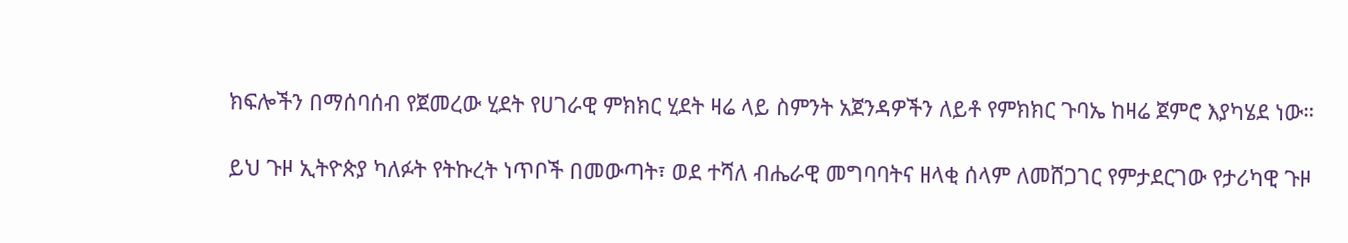ክፍሎችን በማሰባሰብ የጀመረው ሂደት የሀገራዊ ምክክር ሂደት ዛሬ ላይ ስምንት አጀንዳዎችን ለይቶ የምክክር ጉባኤ ከዛሬ ጀምሮ እያካሄደ ነው።

ይህ ጉዞ ኢትዮጵያ ካለፉት የትኩረት ነጥቦች በመውጣት፣ ወደ ተሻለ ብሔራዊ መግባባትና ዘላቂ ሰላም ለመሸጋገር የምታደርገው የታሪካዊ ጉዞ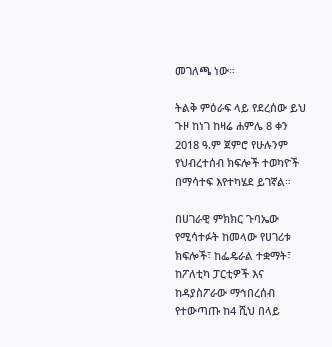መገለጫ ነው።

ትልቅ ምዕራፍ ላይ የደረሰው ይህ ጉዞ ከነገ ከዛሬ ሐምሌ 8 ቀን 2018 ዓ.ም ጀምሮ የሁሉንም የህብረተሰብ ክፍሎች ተወካዮች በማሳተፍ እየተካሄደ ይገኛል።

በሀገራዊ ምክክር ጉባኤው የሚሳተፉት ከመላው የሀገሪቱ ክፍሎች፣ ከፌዴራል ተቋማት፣ ከፖለቲካ ፓርቲዎች እና ከዳያስፖራው ማኅበረሰብ የተውጣጡ ከ4 ሺህ በላይ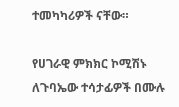ተመካካሪዎች ናቸው።

የሀገራዊ ምክክር ኮሚሽኑ ለጉባኤው ተሳታፊዎች በሙሉ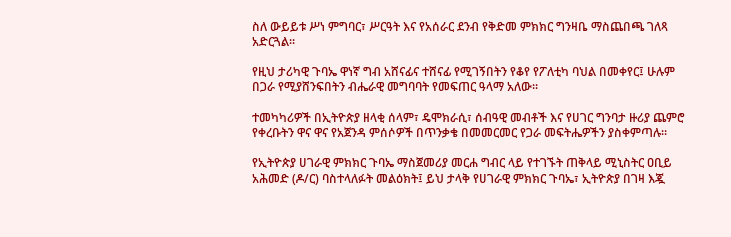ስለ ውይይቱ ሥነ ምግባር፣ ሥርዓት እና የአሰራር ደንብ የቅድመ ምክክር ግንዛቤ ማስጨበጫ ገለጻ አድርጓል፡፡

የዚህ ታሪካዊ ጉባኤ ዋነኛ ግብ አሸናፊና ተሸናፊ የሚገኝበትን የቆየ የፖለቲካ ባህል በመቀየር፤ ሁሉም በጋራ የሚያሸንፍበትን ብሔራዊ መግባባት የመፍጠር ዓላማ አለው።

ተመካካሪዎች በኢትዮጵያ ዘላቂ ሰላም፣ ዴሞክራሲ፣ ሰብዓዊ መብቶች እና የሀገር ግንባታ ዙሪያ ጨምሮ የቀረቡትን ዋና ዋና የአጀንዳ ምሰሶዎች በጥንቃቄ በመመርመር የጋራ መፍትሔዎችን ያስቀምጣሉ።

የኢትዮጵያ ሀገራዊ ምክክር ጉባኤ ማስጀመሪያ መርሐ ግብር ላይ የተገኙት ጠቅላይ ሚኒስትር ዐቢይ አሕመድ (ዶ/ር) ባስተላለፉት መልዕክት፤ ይህ ታላቅ የሀገራዊ ምክክር ጉባኤ፣ ኢትዮጵያ በገዛ እጇ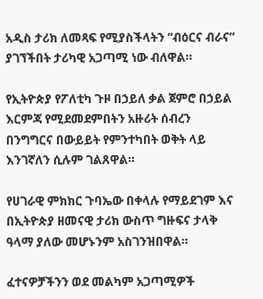አዲስ ታሪክ ለመጻፍ የሚያስችላትን “ብዕርና ብራና” ያገኘችበት ታሪካዊ አጋጣሚ ነው ብለዋል።

የኢትዮጵያ የፖለቲካ ጉዞ በኃይለ ቃል ጀምሮ በኃይል እርምጃ የሚደመደምበትን አዙሪት ሰብረን በንግግርና በውይይት የምንተካበት ወቅት ላይ እንገኛለን ሲሉም ገልጸዋል።

የሀገራዊ ምክክር ጉባኤው በቀላሉ የማይደገም እና በኢትዮጵያ ዘመናዊ ታሪክ ውስጥ ግዙፍና ታላቅ ዓላማ ያለው መሆኑንም አስገንዝበዋል።

ፈተናዎቻችንን ወደ መልካም አጋጣሚዎች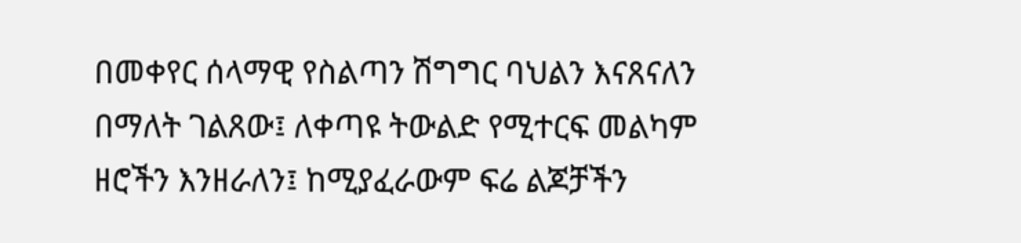በመቀየር ሰላማዊ የስልጣን ሽግግር ባህልን እናጸናለን በማለት ገልጸው፤ ለቀጣዩ ትውልድ የሚተርፍ መልካም ዘሮችን እንዘራለን፤ ከሚያፈራውም ፍሬ ልጆቻችን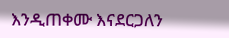እንዲጠቀሙ እናደርጋለን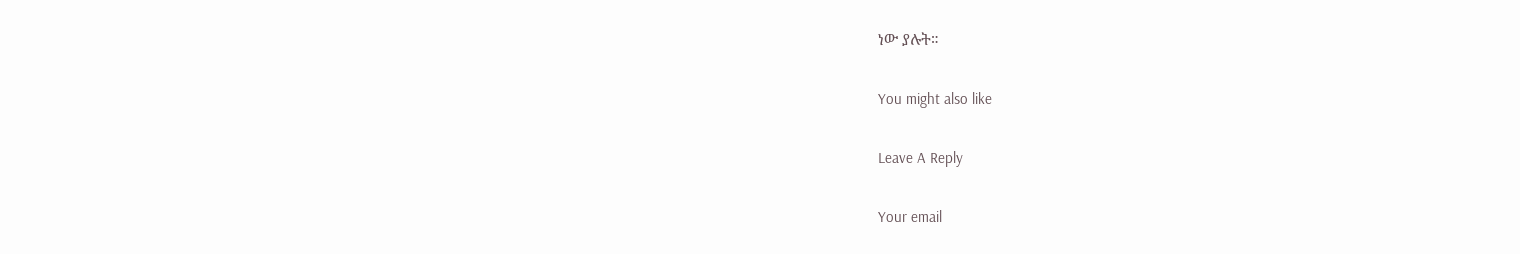ነው ያሉት።

You might also like

Leave A Reply

Your email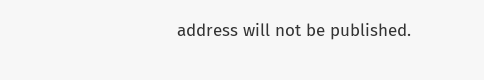address will not be published.